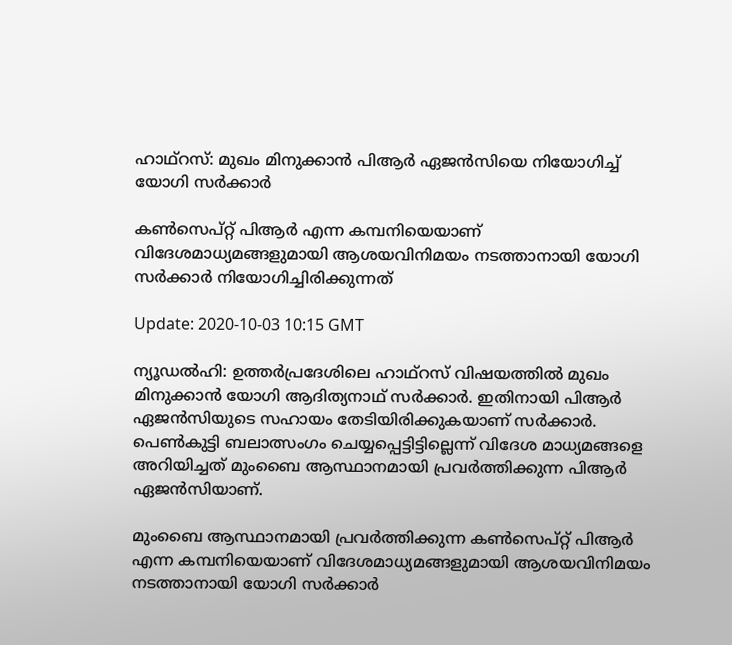ഹാഥ്‌റസ്: മുഖം മിനുക്കാൻ പിആര്‍ ഏജന്‍സിയെ നിയോഗിച്ച് യോഗി സര്‍ക്കാര്‍

കണ്‍സെപ്റ്റ് പിആര്‍ എന്ന കമ്പനിയെയാണ് വിദേശമാധ്യമങ്ങളുമായി ആശയവിനിമയം നടത്താനായി യോഗി സര്‍ക്കാര്‍ നിയോഗിച്ചിരിക്കുന്നത്

Update: 2020-10-03 10:15 GMT

ന്യൂഡല്‍ഹി: ഉത്തര്‍പ്രദേശിലെ ഹാഥ്‌റസ് വിഷയത്തില്‍ മുഖം മിനുക്കാൻ യോഗി ആദിത്യനാഥ് സര്‍ക്കാര്‍. ഇതിനായി പിആര്‍ ഏജന്‍സിയുടെ സഹായം തേടിയിരിക്കുകയാണ് സര്‍ക്കാര്‍. പെണ്‍കുട്ടി ബലാത്സംഗം ചെയ്യപ്പെട്ടിട്ടില്ലെന്ന് വിദേശ മാധ്യമങ്ങളെ അറിയിച്ചത് മുംബൈ ആസ്ഥാനമായി പ്രവര്‍ത്തിക്കുന്ന പിആര്‍ ഏജന്‍സിയാണ്.

മുംബൈ ആസ്ഥാനമായി പ്രവര്‍ത്തിക്കുന്ന കണ്‍സെപ്റ്റ് പിആര്‍ എന്ന കമ്പനിയെയാണ് വിദേശമാധ്യമങ്ങളുമായി ആശയവിനിമയം നടത്താനായി യോഗി സര്‍ക്കാര്‍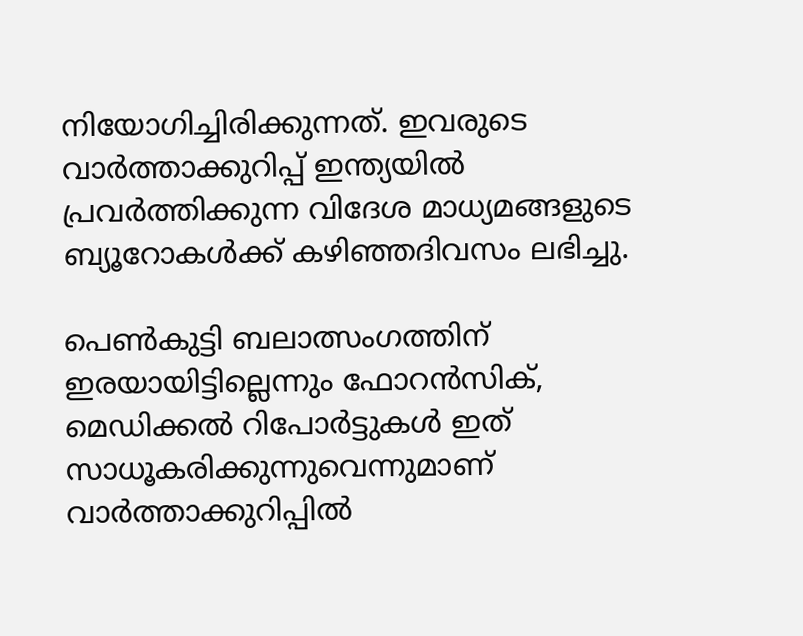നിയോഗിച്ചിരിക്കുന്നത്. ഇവരുടെ വാര്‍ത്താക്കുറിപ്പ് ഇന്ത്യയില്‍ പ്രവര്‍ത്തിക്കുന്ന വിദേശ മാധ്യമങ്ങളുടെ ബ്യൂറോകള്‍ക്ക് കഴിഞ്ഞദിവസം ലഭിച്ചു.

പെണ്‍കുട്ടി ബലാത്സംഗത്തിന് ഇരയായിട്ടില്ലെന്നും ഫോറന്‍സിക്, മെഡിക്കല്‍ റിപോര്‍ട്ടുകള്‍ ഇത് സാധൂകരിക്കുന്നുവെന്നുമാണ് വാര്‍ത്താക്കുറിപ്പില്‍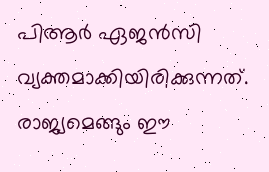പിആര്‍ ഏജന്‍സി വ്യക്തമാക്കിയിരിക്കുന്നത്. രാജ്യമെങ്ങും ഈ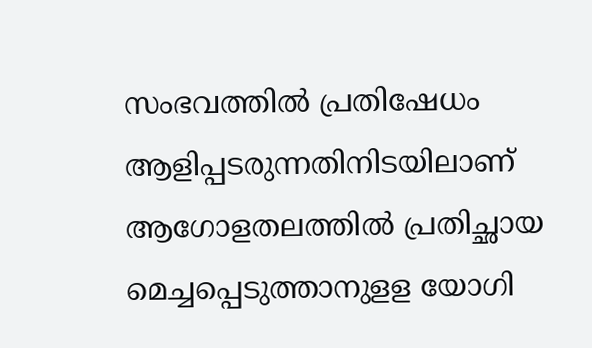സംഭവത്തില്‍ പ്രതിഷേധം ആളിപ്പടരുന്നതിനിടയിലാണ് ആഗോളതലത്തില്‍ പ്രതിച്ഛായ മെച്ചപ്പെടുത്താനുളള യോഗി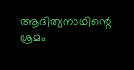ആദിത്യനാഥിന്റെ ശ്രമം